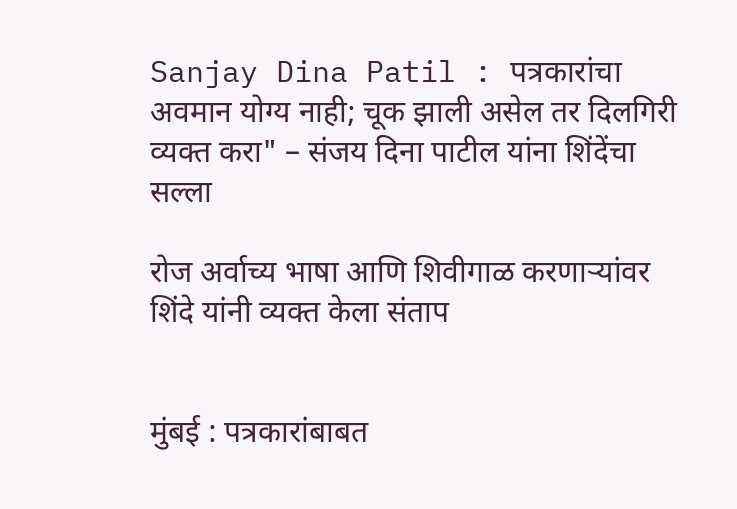Sanjay Dina Patil : पत्रकारांचा अवमान योग्य नाही; चूक झाली असेल तर दिलगिरी व्यक्त करा" – संजय दिना पाटील यांना शिंदेंचा सल्ला

रोज अर्वाच्य भाषा आणि शिवीगाळ करणाऱ्यांवर शिंदे यांनी व्यक्त केला संताप


मुंबई : पत्रकारांबाबत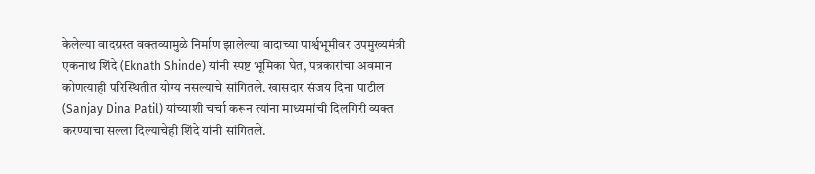केलेल्या वादग्रस्त वक्तव्यामुळे निर्माण झालेल्या वादाच्या पार्श्वभूमीवर उपमुख्यमंत्री एकनाथ शिंदे (Eknath Shinde) यांनी स्पष्ट भूमिका घेत, पत्रकारांचा अवमान कोणत्याही परिस्थितीत योग्य नसल्याचे सांगितले. खासदार संजय दिना पाटील (Sanjay Dina Patil) यांच्याशी चर्चा करून त्यांना माध्यमांची दिलगिरी व्यक्त करण्याचा सल्ला दिल्याचेही शिंदे यांनी सांगितले.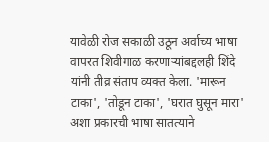यावेळी रोज सकाळी उठून अर्वाच्य भाषा वापरत शिवीगाळ करणाऱ्यांबद्दलही शिंदे यांनी तीव्र संताप व्यक्त केला. 'मारून टाका', 'तोडून टाका', 'घरात घुसून मारा' अशा प्रकारची भाषा सातत्याने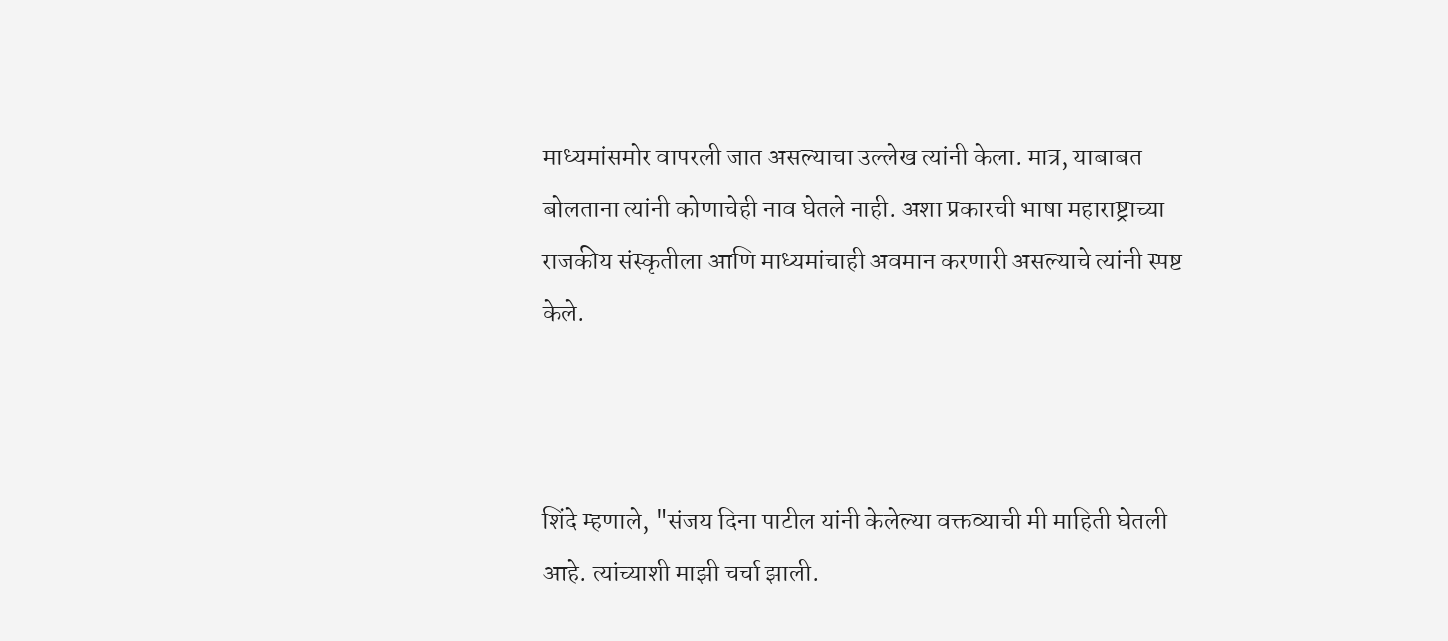माध्यमांसमोर वापरली जात असल्याचा उल्लेख त्यांनी केला. मात्र, याबाबत बोलताना त्यांनी कोणाचेही नाव घेतले नाही. अशा प्रकारची भाषा महाराष्ट्राच्या राजकीय संस्कृतीला आणि माध्यमांचाही अवमान करणारी असल्याचे त्यांनी स्पष्ट केले.



शिंदे म्हणाले, "संजय दिना पाटील यांनी केलेल्या वक्तव्याची मी माहिती घेतली आहे. त्यांच्याशी माझी चर्चा झाली.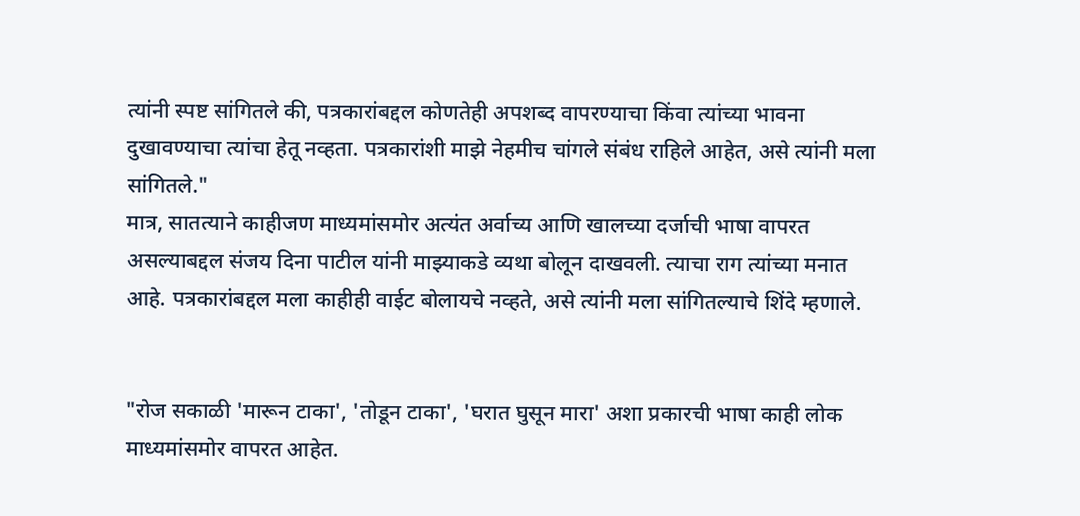त्यांनी स्पष्ट सांगितले की, पत्रकारांबद्दल कोणतेही अपशब्द वापरण्याचा किंवा त्यांच्या भावना दुखावण्याचा त्यांचा हेतू नव्हता. पत्रकारांशी माझे नेहमीच चांगले संबंध राहिले आहेत, असे त्यांनी मला सांगितले."
मात्र, सातत्याने काहीजण माध्यमांसमोर अत्यंत अर्वाच्य आणि खालच्या दर्जाची भाषा वापरत असल्याबद्दल संजय दिना पाटील यांनी माझ्याकडे व्यथा बोलून दाखवली. त्याचा राग त्यांच्या मनात आहे. पत्रकारांबद्दल मला काहीही वाईट बोलायचे नव्हते, असे त्यांनी मला सांगितल्याचे शिंदे म्हणाले.


"रोज सकाळी 'मारून टाका', 'तोडून टाका', 'घरात घुसून मारा' अशा प्रकारची भाषा काही लोक माध्यमांसमोर वापरत आहेत.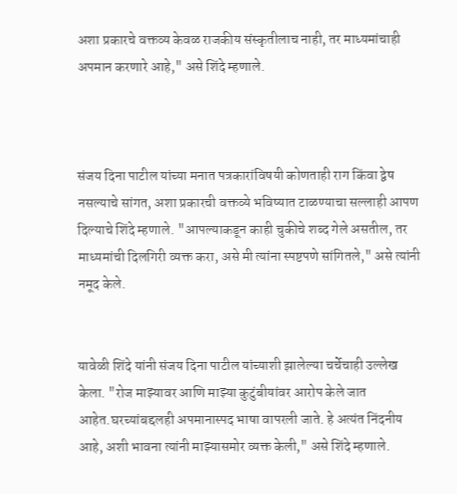अशा प्रकारचे वक्तव्य केवळ राजकीय संस्कृतीलाच नाही, तर माध्यमांचाही अपमान करणारे आहे," असे शिंदे म्हणाले.



संजय दिना पाटील यांच्या मनात पत्रकारांविषयी कोणताही राग किंवा द्वेष नसल्याचे सांगत, अशा प्रकारची वक्तव्ये भविष्यात टाळण्याचा सल्लाही आपण दिल्याचे शिंदे म्हणाले. "आपल्याकडून काही चुकीचे शब्द गेले असतील, तर माध्यमांची दिलगिरी व्यक्त करा, असे मी त्यांना स्पष्टपणे सांगितले," असे त्यांनी नमूद केले.


यावेळी शिंदे यांनी संजय दिना पाटील यांच्याशी झालेल्या चर्चेचाही उल्लेख केला. "रोज माझ्यावर आणि माझ्या कुटुंबीयांवर आरोप केले जात आहेत.घरच्यांबद्दलही अपमानास्पद भाषा वापरली जाते. हे अत्यंत निंदनीय आहे, अशी भावना त्यांनी माझ्यासमोर व्यक्त केली," असे शिंदे म्हणाले.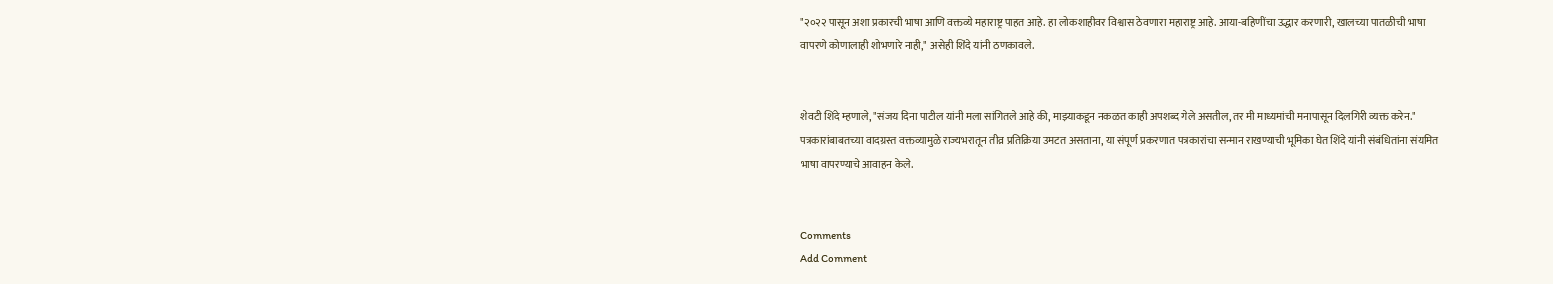"२०२२ पासून अशा प्रकारची भाषा आणि वक्तव्ये महाराष्ट्र पाहत आहे. हा लोकशाहीवर विश्वास ठेवणारा महाराष्ट्र आहे. आया-बहिणींचा उद्धार करणारी, खालच्या पातळीची भाषा वापरणे कोणालाही शोभणारे नाही," असेही शिंदे यांनी ठणकावले.


शेवटी शिंदे म्हणाले, "संजय दिना पाटील यांनी मला सांगितले आहे की, माझ्याकडून नकळत काही अपशब्द गेले असतील, तर मी माध्यमांची मनापासून दिलगिरी व्यक्त करेन."
पत्रकारांबाबतच्या वादग्रस्त वक्तव्यामुळे राज्यभरातून तीव्र प्रतिक्रिया उमटत असताना, या संपूर्ण प्रकरणात पत्रकारांचा सन्मान राखण्याची भूमिका घेत शिंदे यांनी संबंधितांना संयमित भाषा वापरण्याचे आवाहन केले.


Comments
Add Comment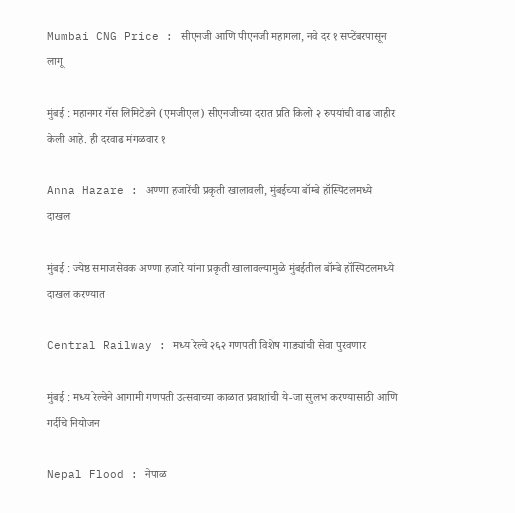Mumbai CNG Price : सीएनजी आणि पीएनजी महागला, नवे दर १ सप्टेंबरपासून लागू

मुंबई : महानगर गॅस लिमिटेडने (एमजीएल) सीएनजीच्या दरात प्रति किलो २ रुपयांची वाढ जाहीर केली आहे. ही दरवाढ मंगळवार १

Anna Hazare : अण्णा हजारेंची प्रकृती खालावली, मुंबईच्या बॉम्बे हॉस्पिटलमध्ये दाखल

मुंबई : ज्येष्ठ समाजसेवक अण्णा हजारे यांना प्रकृती खालावल्यामुळे मुंबईतील बॉम्बे हॉस्पिटलमध्ये दाखल करण्यात

Central Railway : मध्य रेल्वे २६२ गणपती विशेष गाड्यांची सेवा पुरवणार

मुंबई : मध्य रेल्वेने आगामी गणपती उत्सवाच्या काळात प्रवाशांची ये-जा सुलभ करण्यासाठी आणि गर्दीचे नियोजन

Nepal Flood : नेपाळ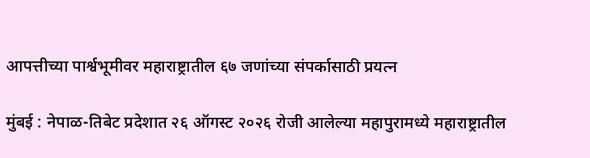आपत्तीच्या पार्श्वभूमीवर महाराष्ट्रातील ६७ जणांच्या संपर्कासाठी प्रयत्न

मुंबई : नेपाळ-तिबेट प्रदेशात २६ ऑगस्ट २०२६ रोजी आलेल्या महापुरामध्ये महाराष्ट्रातील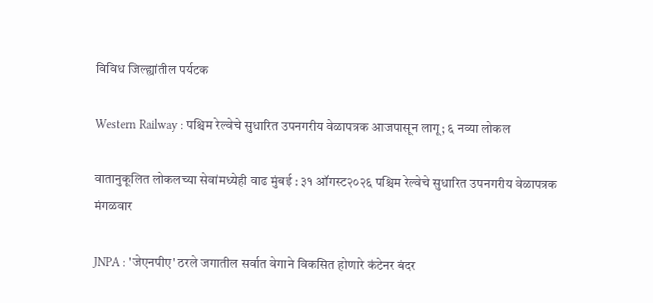विविध जिल्ह्यांतील पर्यटक

Western Railway : पश्चिम रेल्वेचे सुधारित उपनगरीय वेळापत्रक आजपासून लागू; ६ नव्या लोकल

वातानुकूलित लोकलच्या सेवांमध्येही वाढ मुंबई : ३१ ऑगस्ट२०२६ पश्चिम रेल्वेचे सुधारित उपनगरीय वेळापत्रक मंगळवार

JNPA : 'जेएनपीए' ठरले जगातील सर्वात वेगाने विकसित होणारे कंटेनर बंदर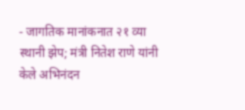- जागतिक मानांकनात २१ व्या स्थानी झेप; मंत्री नितेश राणे यांनी केले अभिनंदन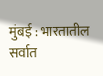मुंबई : भारतातील सर्वात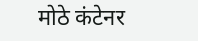मोठे कंटेनर